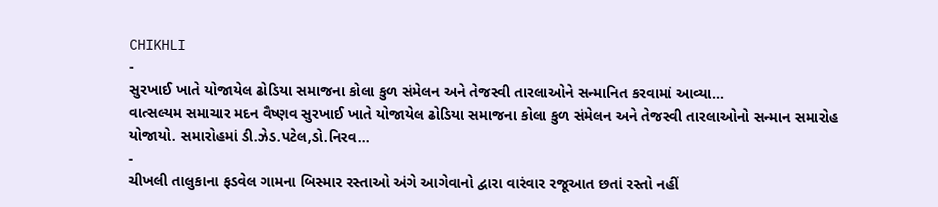CHIKHLI
-
સુરખાઈ ખાતે યોજાયેલ ઢોડિયા સમાજના કોલા કુળ સંમેલન અને તેજસ્વી તારલાઓને સન્માનિત કરવામાં આવ્યા…
વાત્સલ્યમ સમાચાર મદન વૈષ્ણવ સુરખાઈ ખાતે યોજાયેલ ઢોડિયા સમાજના કોલા કુળ સંમેલન અને તેજસ્વી તારલાઓનો સન્માન સમારોહ યોજાયો. સમારોહમાં ડી.ઝેડ.પટેલ,ડો.નિરવ…
-
ચીખલી તાલુકાના ફડવેલ ગામના બિસ્માર રસ્તાઓ અંગે આગેવાનો દ્વારા વારંવાર રજૂઆત છતાં રસ્તો નહીં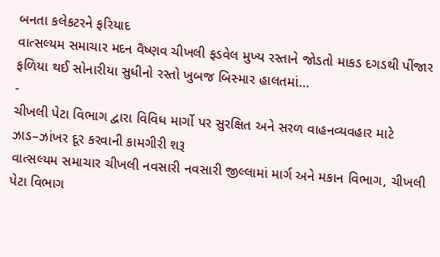બનતા કલેકટરને ફરિયાદ
વાત્સલ્યમ સમાચાર મદન વૈષ્ણવ ચીખલી ફડવેલ મુખ્ય રસ્તાને જોડતો માકડ દગડથી પીંજાર ફળિયા થઈ સોનારીયા સુધીનો રસ્તો ખુબજ બિસ્માર હાલતમાં…
-
ચીખલી પેટા વિભાગ દ્વારા વિવિધ માર્ગો પર સુરક્ષિત અને સરળ વાહનવ્યવહાર માટે ઝાડ–ઝાંખર દૂર કરવાની કામગીરી શરૂ
વાત્સલ્યમ સમાચાર ચીખલી નવસારી નવસારી જીલ્લામાં માર્ગ અને મકાન વિભાગ, ચીખલી પેટા વિભાગ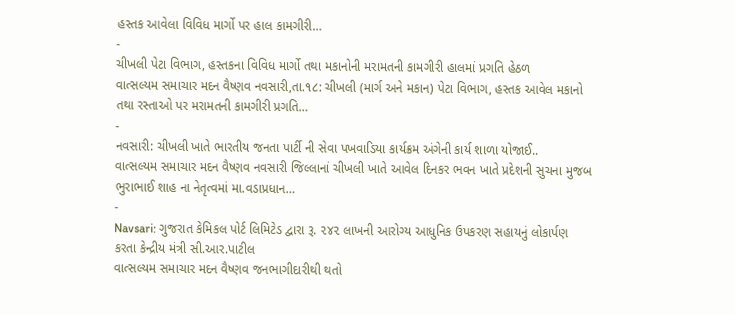હસ્તક આવેલા વિવિધ માર્ગો પર હાલ કામગીરી…
-
ચીખલી પેટા વિભાગ, હસ્તકના વિવિધ માર્ગો તથા મકાનોની મરામતની કામગીરી હાલમાં પ્રગતિ હેઠળ
વાત્સલ્યમ સમાચાર મદન વૈષ્ણવ નવસારી,તા.૧૮: ચીખલી (માર્ગ અને મકાન) પેટા વિભાગ, હસ્તક આવેલ મકાનો તથા રસ્તાઓ પર મરામતની કામગીરી પ્રગતિ…
-
નવસારી: ચીખલી ખાતે ભારતીય જનતા પાર્ટી ની સેવા પખવાડિયા કાર્યક્રમ અંગેની કાર્ય શાળા યોજાઈ..
વાત્સલ્યમ સમાચાર મદન વૈષ્ણવ નવસારી જિલ્લાનાં ચીખલી ખાતે આવેલ દિનકર ભવન ખાતે પ્રદેશની સુચના મુજબ ભુરાભાઈ શાહ ના નેતૃત્વમાં મા.વડાપ્રધાન…
-
Navsari: ગુજરાત કેમિકલ પોર્ટ લિમિટેડ દ્વારા રૂ. ૨૪૨ લાખની આરોગ્ય આધુનિક ઉપકરણ સહાયનું લોકાર્પણ કરતા કેન્દ્રીય મંત્રી સી.આર.પાટીલ
વાત્સલ્યમ સમાચાર મદન વૈષ્ણવ જનભાગીદારીથી થતો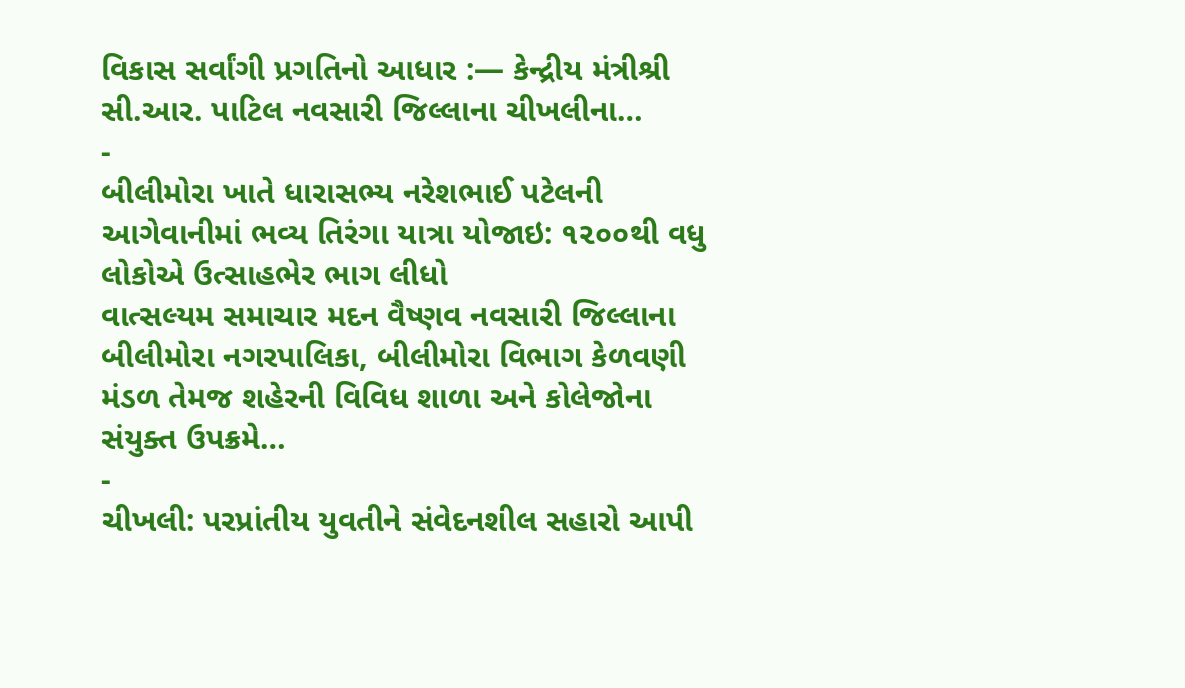વિકાસ સર્વાંગી પ્રગતિનો આધાર :— કેન્દ્રીય મંત્રીશ્રી સી.આર. પાટિલ નવસારી જિલ્લાના ચીખલીના…
-
બીલીમોરા ખાતે ધારાસભ્ય નરેશભાઈ પટેલની આગેવાનીમાં ભવ્ય તિરંગા યાત્રા યોજાઇ: ૧૨૦૦થી વધુ લોકોએ ઉત્સાહભેર ભાગ લીધો
વાત્સલ્યમ સમાચાર મદન વૈષ્ણવ નવસારી જિલ્લાના બીલીમોરા નગરપાલિકા, બીલીમોરા વિભાગ કેળવણી મંડળ તેમજ શહેરની વિવિધ શાળા અને કોલેજોના સંયુક્ત ઉપક્રમે…
-
ચીખલી: પરપ્રાંતીય યુવતીને સંવેદનશીલ સહારો આપી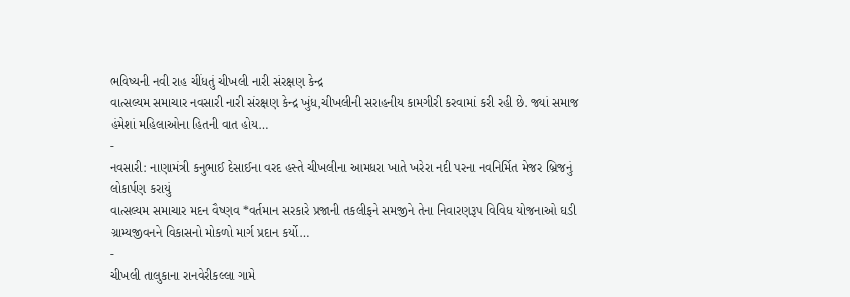ભવિષ્યની નવી રાહ ચીંધતું ચીખલી નારી સંરક્ષણ કેન્દ્ર
વાત્સલ્યમ સમાચાર નવસારી નારી સંરક્ષણ કેન્દ્ર ખુંધ,ચીખલીની સરાહનીય કામગીરી કરવામાં કરી રહી છે. જ્યાં સમાજ હંમેશાં મહિલાઓના હિતની વાત હોય…
-
નવસારી: નાણામંત્રી કનુભાઈ દેસાઈના વરદ હસ્તે ચીખલીના આમધરા ખાતે ખરેરા નદી પરના નવનિર્મિત મેજર બ્રિજનું લોકાર્પણ કરાયું
વાત્સલ્યમ સમાચાર મદન વૈષ્ણવ *વર્તમાન સરકારે પ્રજાની તકલીફને સમજીને તેના નિવારણરૂપ વિવિધ યોજનાઓ ઘડી ગ્રામ્યજીવનને વિકાસનો મોકળો માર્ગ પ્રદાન કર્યો…
-
ચીખલી તાલુકાના રાનવેરીકલ્લા ગામે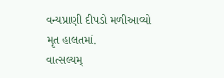વન્યપ્રાણી દીપડો મળીઆવ્યો મૃત હાલતમાં.
વાત્સલ્યમ્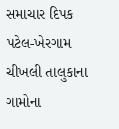સમાચાર દિપક પટેલ-ખેરગામ ચીખલી તાલુકાના ગામોના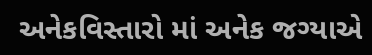અનેકવિસ્તારો માં અનેક જગ્યાએ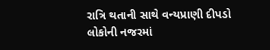રાત્રિ થતાની સાથે વન્યપ્રાણી દીપડો લોકોની નજરમાં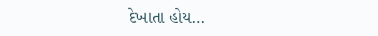દેખાતા હોય…